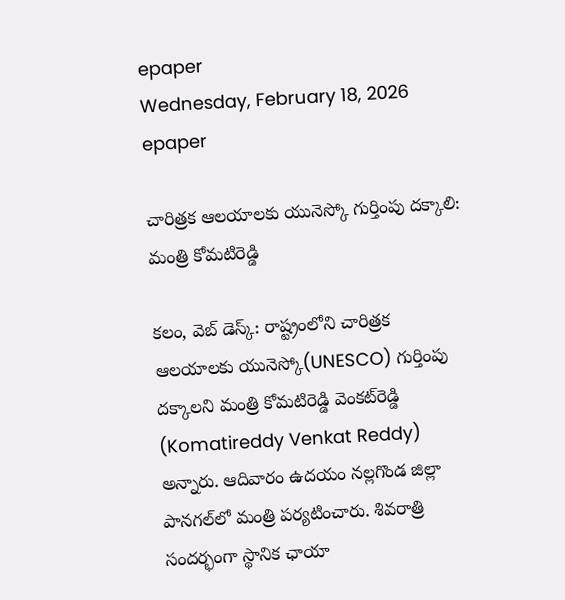epaper
Wednesday, February 18, 2026
epaper

చారిత్ర‌క ఆల‌యాల‌కు యునెస్కో గుర్తింపు ద‌క్కాలి: మంత్రి కోమ‌టిరెడ్డి

క‌లం, వెబ్ డెస్క్‌: రాష్ట్రంలోని చారిత్ర‌క ఆల‌యాల‌కు యునెస్కో(UNESCO) గుర్తింపు దక్కాలని మంత్రి కోమ‌టిరెడ్డి వెంక‌ట్‌రెడ్డి (Komatireddy Venkat Reddy) అన్నారు. ఆదివారం ఉద‌యం న‌ల్ల‌గొండ జిల్లా పాన‌గ‌ల్‌లో మంత్రి ప‌ర్య‌టించారు. శివ‌రాత్రి సంద‌ర్భంగా స్థానిక ఛాయా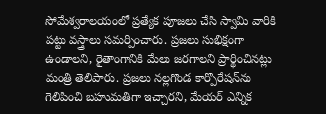సోమేశ్వ‌రాల‌యంలో ప్ర‌త్యేక పూజ‌లు చేసి స్వామి వారికి ప‌ట్టు వ‌స్త్రాలు స‌మ‌ర్పించారు. ప్ర‌జ‌లు సుభిక్షంగా ఉండాల‌ని, రైతాంగానికి మేలు జ‌ర‌గాల‌ని ప్రార్థించిన‌ట్లు మంత్రి తెలిపారు. ప్ర‌జ‌లు న‌ల్ల‌గొండ కార్పొరేష‌న్‌ను గెలిపించి బ‌హుమ‌తిగా ఇచ్చార‌ని, మేయ‌ర్ ఎన్నిక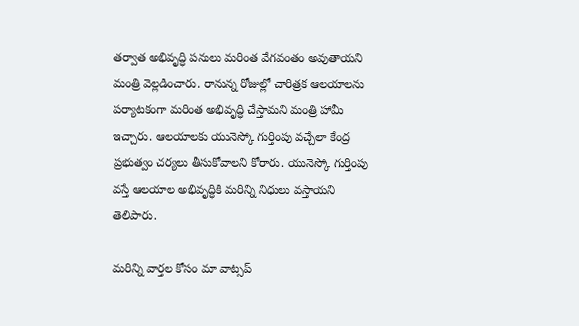త‌ర్వాత అభివృద్ధి ప‌నులు మ‌రింత వేగ‌వంతం అవుతాయ‌ని మంత్రి వెల్ల‌డించారు. రానున్న రోజుల్లో చారిత్ర‌క ఆల‌యాల‌ను ప‌ర్యాట‌కంగా మ‌రింత అభివృద్ధి చేస్తామ‌ని మంత్రి హామీ ఇచ్చారు. ఆల‌యాల‌కు యునెస్కో గుర్తింపు వ‌చ్చేలా కేంద్ర ప్ర‌భుత్వం చ‌ర్య‌లు తీసుకోవాల‌ని కోరారు. యునెస్కో గుర్తింపు వ‌స్తే ఆల‌యాల‌ అభివృద్ధికి మ‌రిన్ని నిధులు వ‌స్తాయ‌ని తెలిపారు.

మ‌రిన్ని వార్త‌ల కోసం మా వాట్స‌ప్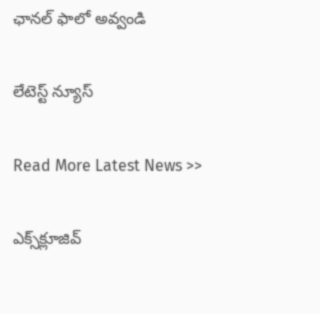ఛాన‌ల్ ఫాలో అవ్వండి

లేటెస్ట్ న్యూస్‌

Read More Latest News >>

ఎక్స్‌క్లూజివ్‌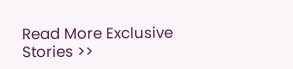Read More Exclusive Stories >>